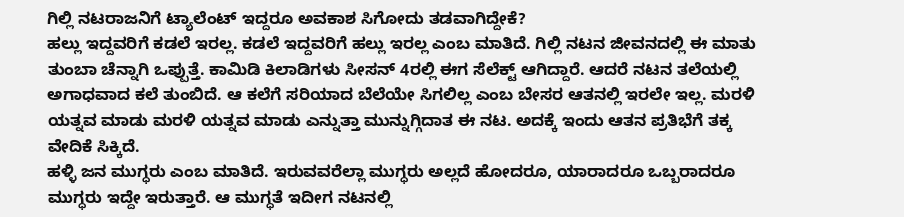ಗಿಲ್ಲಿ ನಟರಾಜನಿಗೆ ಟ್ಯಾಲೆಂಟ್ ಇದ್ದರೂ ಅವಕಾಶ ಸಿಗೋದು ತಡವಾಗಿದ್ದೇಕೆ?
ಹಲ್ಲು ಇದ್ದವರಿಗೆ ಕಡಲೆ ಇರಲ್ಲ. ಕಡಲೆ ಇದ್ದವರಿಗೆ ಹಲ್ಲು ಇರಲ್ಲ ಎಂಬ ಮಾತಿದೆ. ಗಿಲ್ಲಿ ನಟನ ಜೀವನದಲ್ಲಿ ಈ ಮಾತು ತುಂಬಾ ಚೆನ್ನಾಗಿ ಒಪ್ಪುತ್ತೆ. ಕಾಮಿಡಿ ಕಿಲಾಡಿಗಳು ಸೀಸನ್ 4ರಲ್ಲಿ ಈಗ ಸೆಲೆಕ್ಟ್ ಆಗಿದ್ದಾರೆ. ಆದರೆ ನಟನ ತಲೆಯಲ್ಲಿ ಅಗಾಧವಾದ ಕಲೆ ತುಂಬಿದೆ. ಆ ಕಲೆಗೆ ಸರಿಯಾದ ಬೆಲೆಯೇ ಸಿಗಲಿಲ್ಲ ಎಂಬ ಬೇಸರ ಆತನಲ್ಲಿ ಇರಲೇ ಇಲ್ಲ. ಮರಳಿ ಯತ್ನವ ಮಾಡು ಮರಳಿ ಯತ್ನವ ಮಾಡು ಎನ್ನುತ್ತಾ ಮುನ್ನುಗ್ಗಿದಾತ ಈ ನಟ. ಅದಕ್ಕೆ ಇಂದು ಆತನ ಪ್ರತಿಭೆಗೆ ತಕ್ಕ ವೇದಿಕೆ ಸಿಕ್ಕಿದೆ.
ಹಳ್ಳಿ ಜನ ಮುಗ್ಧರು ಎಂಬ ಮಾತಿದೆ. ಇರುವವರೆಲ್ಲಾ ಮುಗ್ಧರು ಅಲ್ಲದೆ ಹೋದರೂ, ಯಾರಾದರೂ ಒಬ್ಬರಾದರೂ ಮುಗ್ಧರು ಇದ್ದೇ ಇರುತ್ತಾರೆ. ಆ ಮುಗ್ಧತೆ ಇದೀಗ ನಟನಲ್ಲಿ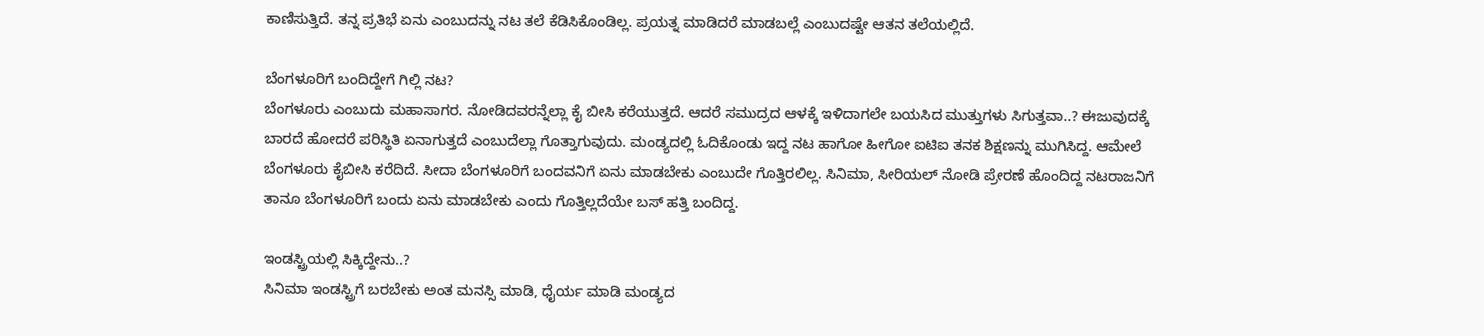ಕಾಣಿಸುತ್ತಿದೆ. ತನ್ನ ಪ್ರತಿಭೆ ಏನು ಎಂಬುದನ್ನು ನಟ ತಲೆ ಕೆಡಿಸಿಕೊಂಡಿಲ್ಲ. ಪ್ರಯತ್ನ ಮಾಡಿದರೆ ಮಾಡಬಲ್ಲೆ ಎಂಬುದಷ್ಟೇ ಆತನ ತಲೆಯಲ್ಲಿದೆ.

ಬೆಂಗಳೂರಿಗೆ ಬಂದಿದ್ದೇಗೆ ಗಿಲ್ಲಿ ನಟ?
ಬೆಂಗಳೂರು ಎಂಬುದು ಮಹಾಸಾಗರ. ನೋಡಿದವರನ್ನೆಲ್ಲಾ ಕೈ ಬೀಸಿ ಕರೆಯುತ್ತದೆ. ಆದರೆ ಸಮುದ್ರದ ಆಳಕ್ಕೆ ಇಳಿದಾಗಲೇ ಬಯಸಿದ ಮುತ್ತುಗಳು ಸಿಗುತ್ತವಾ..? ಈಜುವುದಕ್ಕೆ ಬಾರದೆ ಹೋದರೆ ಪರಿಸ್ಥಿತಿ ಏನಾಗುತ್ತದೆ ಎಂಬುದೆಲ್ಲಾ ಗೊತ್ತಾಗುವುದು. ಮಂಡ್ಯದಲ್ಲಿ ಓದಿಕೊಂಡು ಇದ್ದ ನಟ ಹಾಗೋ ಹೀಗೋ ಐಟಿಐ ತನಕ ಶಿಕ್ಷಣನ್ನು ಮುಗಿಸಿದ್ದ. ಆಮೇಲೆ ಬೆಂಗಳೂರು ಕೈಬೀಸಿ ಕರೆದಿದೆ. ಸೀದಾ ಬೆಂಗಳೂರಿಗೆ ಬಂದವನಿಗೆ ಏನು ಮಾಡಬೇಕು ಎಂಬುದೇ ಗೊತ್ತಿರಲಿಲ್ಲ. ಸಿನಿಮಾ, ಸೀರಿಯಲ್ ನೋಡಿ ಪ್ರೇರಣೆ ಹೊಂದಿದ್ದ ನಟರಾಜನಿಗೆ ತಾನೂ ಬೆಂಗಳೂರಿಗೆ ಬಂದು ಏನು ಮಾಡಬೇಕು ಎಂದು ಗೊತ್ತಿಲ್ಲದೆಯೇ ಬಸ್ ಹತ್ತಿ ಬಂದಿದ್ದ.

ಇಂಡಸ್ಟ್ರಿಯಲ್ಲಿ ಸಿಕ್ಕಿದ್ದೇನು..?
ಸಿನಿಮಾ ಇಂಡಸ್ಟ್ರಿಗೆ ಬರಬೇಕು ಅಂತ ಮನಸ್ಸಿ ಮಾಡಿ, ಧೈರ್ಯ ಮಾಡಿ ಮಂಡ್ಯದ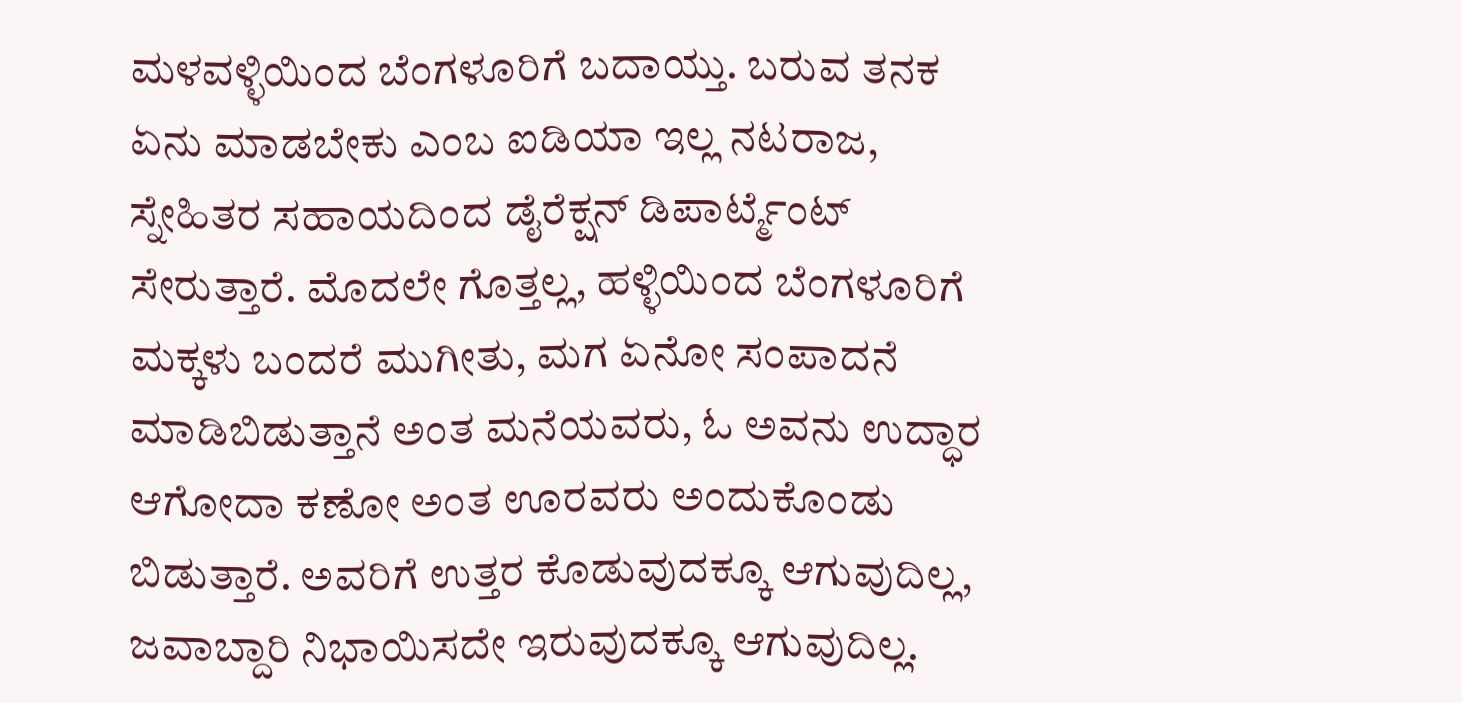ಮಳವಳ್ಳಿಯಿಂದ ಬೆಂಗಳೂರಿಗೆ ಬದಾಯ್ತು. ಬರುವ ತನಕ ಏನು ಮಾಡಬೇಕು ಎಂಬ ಐಡಿಯಾ ಇಲ್ಲ ನಟರಾಜ, ಸ್ನೇಹಿತರ ಸಹಾಯದಿಂದ ಡೈರೆಕ್ಷನ್ ಡಿಪಾರ್ಟ್ಮೆಂಟ್ ಸೇರುತ್ತಾರೆ. ಮೊದಲೇ ಗೊತ್ತಲ್ಲ, ಹಳ್ಳಿಯಿಂದ ಬೆಂಗಳೂರಿಗೆ ಮಕ್ಕಳು ಬಂದರೆ ಮುಗೀತು, ಮಗ ಏನೋ ಸಂಪಾದನೆ ಮಾಡಿಬಿಡುತ್ತಾನೆ ಅಂತ ಮನೆಯವರು, ಓ ಅವನು ಉದ್ಧಾರ ಆಗೋದಾ ಕಣೋ ಅಂತ ಊರವರು ಅಂದುಕೊಂಡು ಬಿಡುತ್ತಾರೆ. ಅವರಿಗೆ ಉತ್ತರ ಕೊಡುವುದಕ್ಕೂ ಆಗುವುದಿಲ್ಲ, ಜವಾಬ್ದಾರಿ ನಿಭಾಯಿಸದೇ ಇರುವುದಕ್ಕೂ ಆಗುವುದಿಲ್ಲ.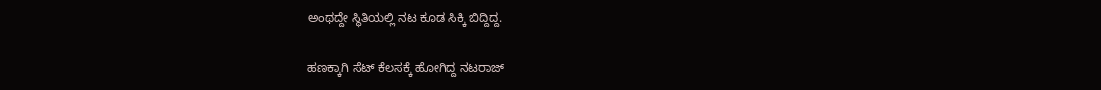ಅಂಥದ್ದೇ ಸ್ಥಿತಿಯಲ್ಲಿ ನಟ ಕೂಡ ಸಿಕ್ಕಿ ಬಿದ್ದಿದ್ದ.

ಹಣಕ್ಕಾಗಿ ಸೆಟ್ ಕೆಲಸಕ್ಕೆ ಹೋಗಿದ್ದ ನಟರಾಜ್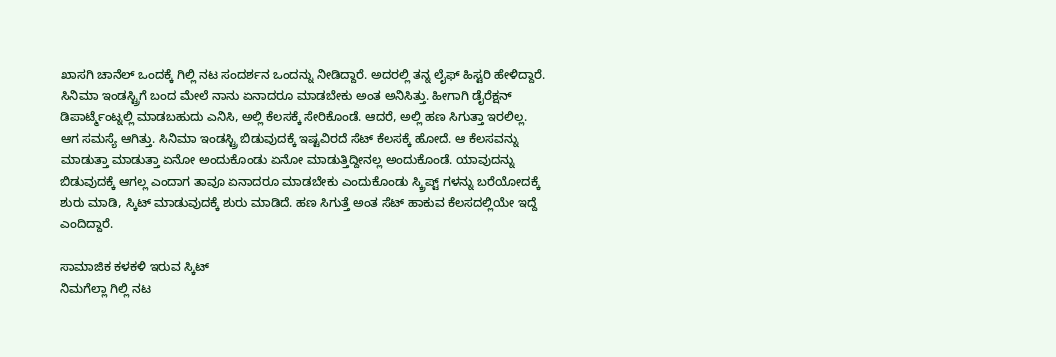ಖಾಸಗಿ ಚಾನೆಲ್ ಒಂದಕ್ಕೆ ಗಿಲ್ಲಿ ನಟ ಸಂದರ್ಶನ ಒಂದನ್ನು ನೀಡಿದ್ದಾರೆ. ಅದರಲ್ಲಿ ತನ್ನ ಲೈಫ್ ಹಿಸ್ಟರಿ ಹೇಳಿದ್ದಾರೆ. ಸಿನಿಮಾ ಇಂಡಸ್ಟ್ರಿಗೆ ಬಂದ ಮೇಲೆ ನಾನು ಏನಾದರೂ ಮಾಡಬೇಕು ಅಂತ ಅನಿಸಿತ್ತು. ಹೀಗಾಗಿ ಡೈರೆಕ್ಷನ್ ಡಿಪಾರ್ಟ್ಮೆಂಟ್ನಲ್ಲಿ ಮಾಡಬಹುದು ಎನಿಸಿ, ಅಲ್ಲಿ ಕೆಲಸಕ್ಕೆ ಸೇರಿಕೊಂಡೆ. ಆದರೆ, ಅಲ್ಲಿ ಹಣ ಸಿಗುತ್ತಾ ಇರಲಿಲ್ಲ. ಆಗ ಸಮಸ್ಯೆ ಆಗಿತ್ತು. ಸಿನಿಮಾ ಇಂಡಸ್ಟ್ರಿ ಬಿಡುವುದಕ್ಕೆ ಇಷ್ಟವಿರದೆ ಸೆಟ್ ಕೆಲಸಕ್ಕೆ ಹೋದೆ. ಆ ಕೆಲಸವನ್ನು ಮಾಡುತ್ತಾ ಮಾಡುತ್ತಾ ಏನೋ ಅಂದುಕೊಂಡು ಏನೋ ಮಾಡುತ್ತಿದ್ದೀನಲ್ಲ ಅಂದುಕೊಂಡೆ. ಯಾವುದನ್ನು ಬಿಡುವುದಕ್ಕೆ ಆಗಲ್ಲ ಎಂದಾಗ ತಾವೂ ಏನಾದರೂ ಮಾಡಬೇಕು ಎಂದುಕೊಂಡು ಸ್ಕ್ರಿಪ್ಟ್ ಗಳನ್ನು ಬರೆಯೋದಕ್ಕೆ ಶುರು ಮಾಡಿ, ಸ್ಕಿಟ್ ಮಾಡುವುದಕ್ಕೆ ಶುರು ಮಾಡಿದೆ. ಹಣ ಸಿಗುತ್ತೆ ಅಂತ ಸೆಟ್ ಹಾಕುವ ಕೆಲಸದಲ್ಲಿಯೇ ಇದ್ದೆ ಎಂದಿದ್ದಾರೆ.

ಸಾಮಾಜಿಕ ಕಳಕಳಿ ಇರುವ ಸ್ಕಿಟ್
ನಿಮಗೆಲ್ಲಾ ಗಿಲ್ಲಿ ನಟ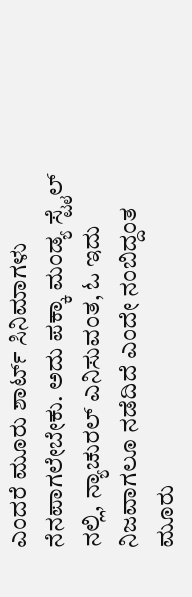ಎಂದರೆ ಮೂರು ಶಾರ್ಟ್ ಸಿನಿಮಾಗಳು ನೆನಪಾಗಲೇಬೇಕು. ಅದು ಪಕ್ಕಾ ಮಂಡ್ಯ ಸ್ಟೈಲ್ ನಲ್ಲಿ, ನ್ಯಾಚುರಲ್ ಎನಿಸುವಂತ, ಓ ಇದು ನಿಜವಾಗಲೂ ನಡೆದಿದೆ ಎಂದೇ ನಂಬಿದ್ದಂತ ಮೂರು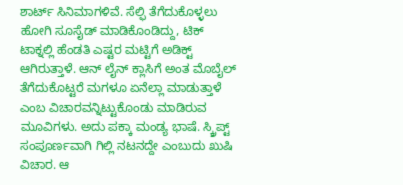ಶಾರ್ಟ್ ಸಿನಿಮಾಗಳಿವೆ. ಸೆಲ್ಫಿ ತೆಗೆದುಕೊಳ್ಳಲು ಹೋಗಿ ಸೂಸೈಡ್ ಮಾಡಿಕೊಂಡಿದ್ದು, ಟಿಕ್ ಟಾಕ್ನಲ್ಲಿ ಹೆಂಡತಿ ಎಷ್ಟರ ಮಟ್ಟಿಗೆ ಅಡಿಕ್ಟ್ ಆಗಿರುತ್ತಾಳೆ. ಆನ್ ಲೈನ್ ಕ್ಲಾಸಿಗೆ ಅಂತ ಮೊಬೈಲ್ ತೆಗೆದುಕೊಟ್ಟರೆ ಮಗಳೂ ಏನೆಲ್ಲಾ ಮಾಡುತ್ತಾಳೆ ಎಂಬ ವಿಚಾರವನ್ನಿಟ್ಟುಕೊಂಡು ಮಾಡಿರುವ ಮೂವಿಗಳು. ಅದು ಪಕ್ಕಾ ಮಂಡ್ಯ ಭಾಷೆ. ಸ್ಕ್ರಿಪ್ಟ್ ಸಂಪೂರ್ಣವಾಗಿ ಗಿಲ್ಲಿ ನಟನದ್ದೇ ಎಂಬುದು ಖುಷಿ ವಿಚಾರ. ಆ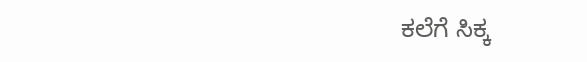ಕಲೆಗೆ ಸಿಕ್ಕ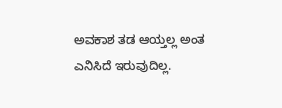ಅವಕಾಶ ತಡ ಆಯ್ತಲ್ಲ ಅಂತ ಎನಿಸಿದೆ ಇರುವುದಿಲ್ಲ.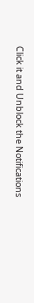Click it and Unblock the Notifications